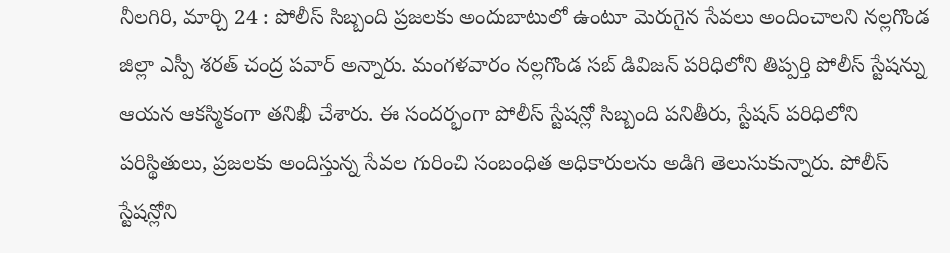నీలగిరి, మార్చి 24 : పోలీస్ సిబ్బంది ప్రజలకు అందుబాటులో ఉంటూ మెరుగైన సేవలు అందించాలని నల్లగొండ జిల్లా ఎస్పీ శరత్ చంద్ర పవార్ అన్నారు. మంగళవారం నల్లగొండ సబ్ డివిజన్ పరిధిలోని తిప్పర్తి పోలీస్ స్టేషన్ను ఆయన ఆకస్మికంగా తనిఖీ చేశారు. ఈ సందర్భంగా పోలీస్ స్టేషన్లో సిబ్బంది పనితీరు, స్టేషన్ పరిధిలోని పరిస్థితులు, ప్రజలకు అందిస్తున్న సేవల గురించి సంబంధిత అధికారులను అడిగి తెలుసుకున్నారు. పోలీస్ స్టేషన్లోని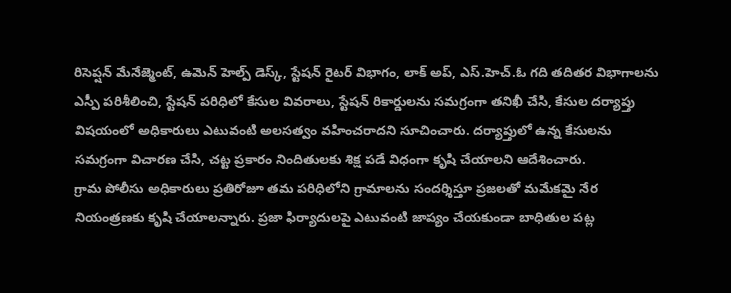రిసెప్షన్ మేనేజ్మెంట్, ఉమెన్ హెల్ప్ డెస్క్, స్టేషన్ రైటర్ విభాగం, లాక్ అప్, ఎస్.హెచ్.ఓ గది తదితర విభాగాలను ఎస్పీ పరిశీలించి, స్టేషన్ పరిధిలో కేసుల వివరాలు, స్టేషన్ రికార్డులను సమగ్రంగా తనిఖీ చేసి, కేసుల దర్యాప్తు విషయంలో అధికారులు ఎటువంటి అలసత్వం వహించరాదని సూచించారు. దర్యాప్తులో ఉన్న కేసులను సమగ్రంగా విచారణ చేసి, చట్ట ప్రకారం నిందితులకు శిక్ష పడే విధంగా కృషి చేయాలని ఆదేశించారు.
గ్రామ పోలీసు అధికారులు ప్రతిరోజూ తమ పరిధిలోని గ్రామాలను సందర్శిస్తూ ప్రజలతో మమేకమై నేర నియంత్రణకు కృషి చేయాలన్నారు. ప్రజా ఫిర్యాదులపై ఎటువంటి జాప్యం చేయకుండా బాధితుల పట్ల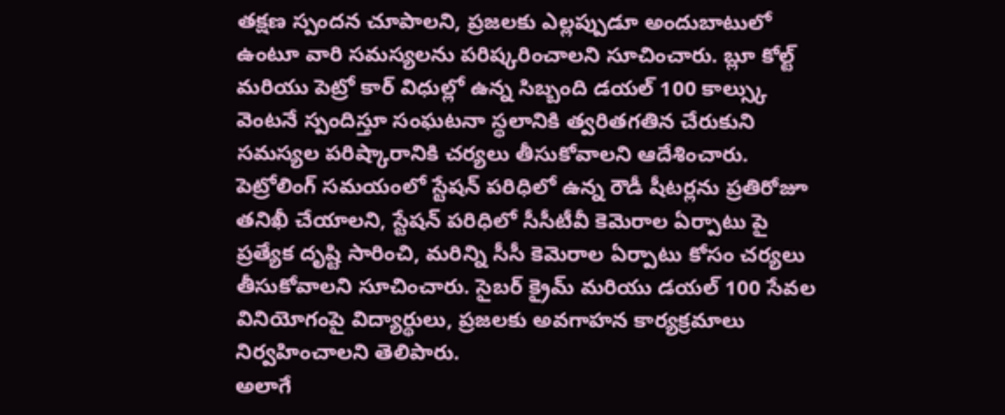తక్షణ స్పందన చూపాలని, ప్రజలకు ఎల్లప్పుడూ అందుబాటులో ఉంటూ వారి సమస్యలను పరిష్కరించాలని సూచించారు. బ్లూ కోల్ట్ మరియు పెట్రో కార్ విధుల్లో ఉన్న సిబ్బంది డయల్ 100 కాల్స్కు వెంటనే స్పందిస్తూ సంఘటనా స్థలానికి త్వరితగతిన చేరుకుని సమస్యల పరిష్కారానికి చర్యలు తీసుకోవాలని ఆదేశించారు. పెట్రోలింగ్ సమయంలో స్టేషన్ పరిధిలో ఉన్న రౌడీ షీటర్లను ప్రతిరోజూ తనిఖీ చేయాలని, స్టేషన్ పరిధిలో సీసీటీవీ కెమెరాల ఏర్పాటు పై ప్రత్యేక దృష్టి సారించి, మరిన్ని సీసీ కెమెరాల ఏర్పాటు కోసం చర్యలు తీసుకోవాలని సూచించారు. సైబర్ క్రైమ్ మరియు డయల్ 100 సేవల వినియోగంపై విద్యార్థులు, ప్రజలకు అవగాహన కార్యక్రమాలు నిర్వహించాలని తెలిపారు.
అలాగే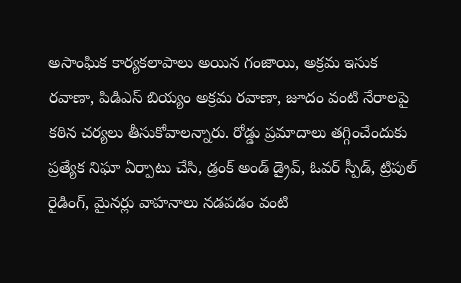అసాంఘిక కార్యకలాపాలు అయిన గంజాయి, అక్రమ ఇసుక రవాణా, పిడిఎస్ బియ్యం అక్రమ రవాణా, జూదం వంటి నేరాలపై కఠిన చర్యలు తీసుకోవాలన్నారు. రోడ్డు ప్రమాదాలు తగ్గించేందుకు ప్రత్యేక నిఘా ఏర్పాటు చేసి, డ్రంక్ అండ్ డ్రైవ్, ఓవర్ స్పీడ్, ట్రిపుల్ రైడింగ్, మైనర్లు వాహనాలు నడపడం వంటి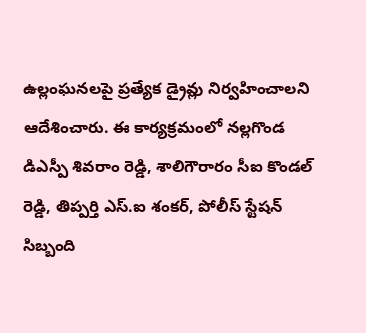ఉల్లంఘనలపై ప్రత్యేక డ్రైవ్లు నిర్వహించాలని ఆదేశించారు. ఈ కార్యక్రమంలో నల్లగొండ డిఎస్పీ శివరాం రెడ్డి, శాలిగౌరారం సీఐ కొండల్ రెడ్డి, తిప్పర్తి ఎస్.ఐ శంకర్, పోలీస్ స్టేషన్ సిబ్బంది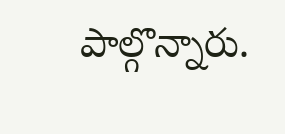పాల్గొన్నారు.